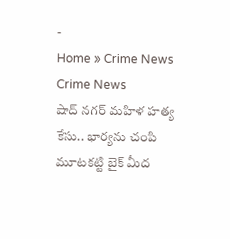-
Home » Crime News
Crime News
షాద్ నగర్ మహిళ హత్య కేసు.. భార్యను చంపి మూటకట్టి బైక్ మీద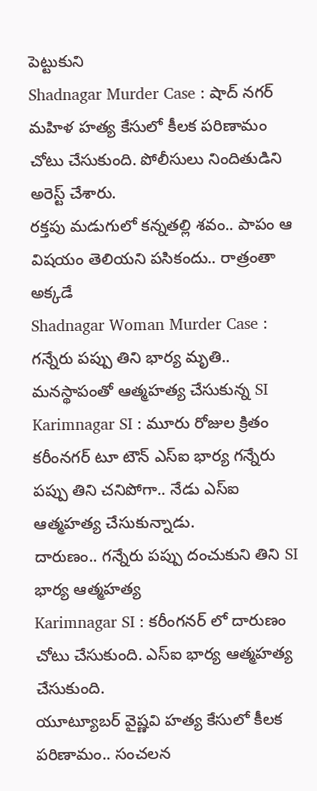పెట్టుకుని
Shadnagar Murder Case : షాద్ నగర్ మహిళ హత్య కేసులో కీలక పరిణామం చోటు చేసుకుంది. పోలీసులు నిందితుడిని అరెస్ట్ చేశారు.
రక్తపు మడుగులో కన్నతల్లి శవం.. పాపం ఆ విషయం తెలియని పసికందు.. రాత్రంతా అక్కడే
Shadnagar Woman Murder Case :
గన్నేరు పప్పు తిని భార్య మృతి.. మనస్థాపంతో ఆత్మహత్య చేసుకున్న SI
Karimnagar SI : మూరు రోజుల క్రితం కరీంనగర్ టూ టౌన్ ఎస్ఐ భార్య గన్నేరు పప్పు తిని చనిపోగా.. నేడు ఎస్ఐ ఆత్మహత్య చేసుకున్నాడు.
దారుణం.. గన్నేరు పప్పు దంచుకుని తిని SI భార్య ఆత్మహత్య
Karimnagar SI : కరీంగనర్ లో దారుణం చోటు చేసుకుంది. ఎస్ఐ భార్య ఆత్మహత్య చేసుకుంది.
యూట్యూబర్ వైష్ణవి హత్య కేసులో కీలక పరిణామం.. సంచలన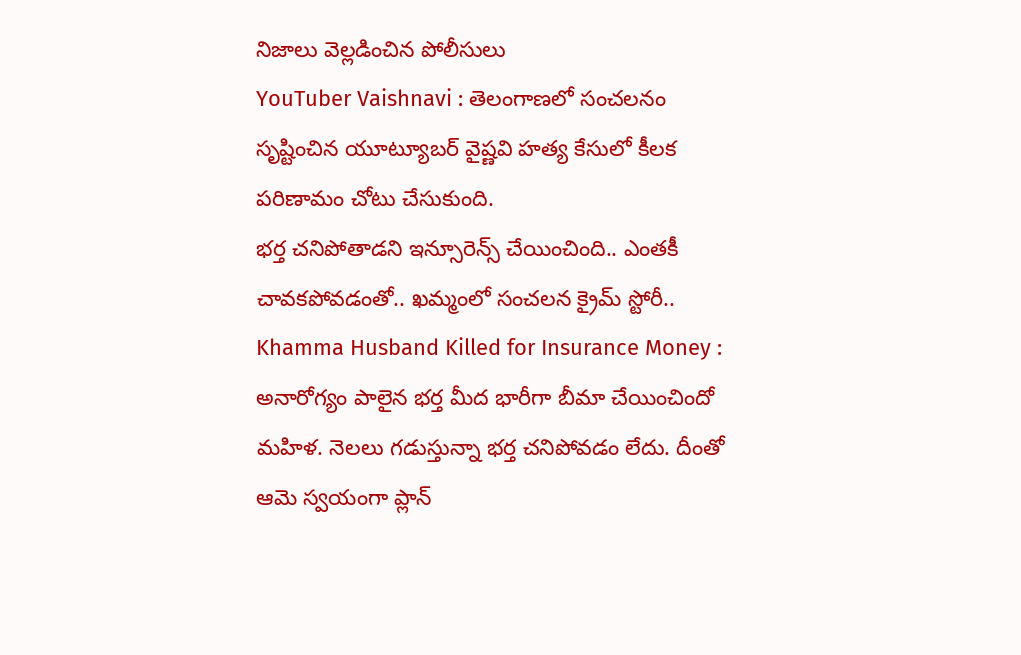నిజాలు వెల్లడించిన పోలీసులు
YouTuber Vaishnavi : తెలంగాణలో సంచలనం సృష్టించిన యూట్యూబర్ వైష్ణవి హత్య కేసులో కీలక పరిణామం చోటు చేసుకుంది.
భర్త చనిపోతాడని ఇన్సూరెన్స్ చేయించింది.. ఎంతకీ చావకపోవడంతో.. ఖమ్మంలో సంచలన క్రైమ్ స్టోరీ..
Khamma Husband Killed for Insurance Money : అనారోగ్యం పాలైన భర్త మీద భారీగా బీమా చేయించిందో మహిళ. నెలలు గడుస్తున్నా భర్త చనిపోవడం లేదు. దీంతో ఆమె స్వయంగా ప్లాన్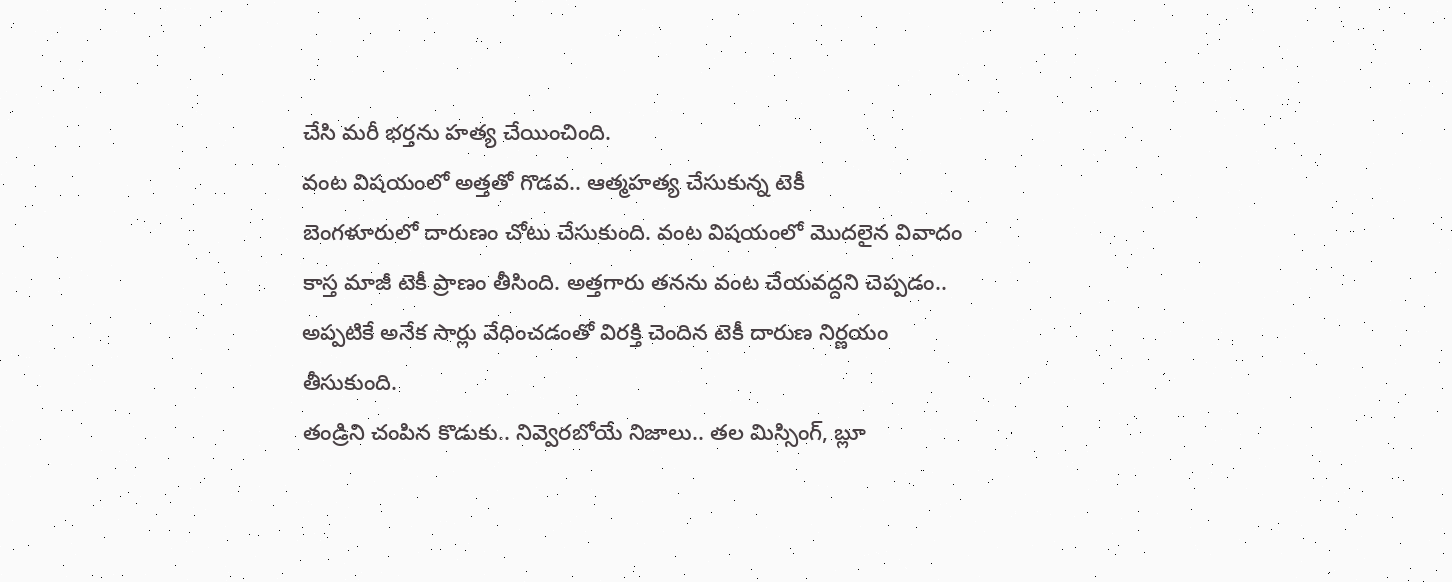చేసి మరీ భర్తను హత్య చేయించింది.
వంట విషయంలో అత్తతో గొడవ.. ఆత్మహత్య చేసుకున్న టెకీ
బెంగళూరులో దారుణం చోటు చేసుకుంది. వంట విషయంలో మొదలైన వివాదం కాస్త మాజీ టెకీ ప్రాణం తీసింది. అత్తగారు తనను వంట చేయవద్దని చెప్పడం.. అప్పటికే అనేక సార్లు వేధించడంతో విరక్తి చెందిన టెకీ దారుణ నిర్ణయం తీసుకుంది.
తండ్రిని చంపిన కొడుకు.. నివ్వెరబోయే నిజాలు.. తల మిస్సింగ్, బ్లూ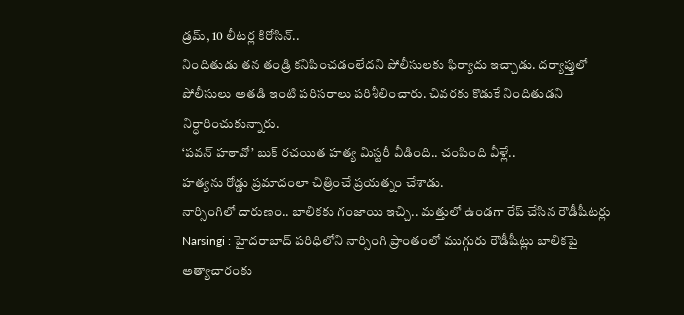డ్రమ్, 10 లీటర్ల కిరోసిన్..
నిందితుడు తన తండ్రి కనిపించడంలేదని పోలీసులకు ఫిర్యాదు ఇచ్చాడు. దర్యాప్తులో పోలీసులు అతడి ఇంటి పరిసరాలు పరిశీలించారు. చివరకు కొడుకే నిందితుడని నిర్ధారించుకున్నారు.
‘పవన్ హఠావో’ బుక్ రచయిత హత్య మిస్టరీ వీడింది.. చంపింది వీళ్లే..
హత్యను రోడ్డు ప్రమాదంలా చిత్రించే ప్రయత్నం చేశాడు.
నార్సింగిలో దారుణం.. బాలికకు గంజాయి ఇచ్చి.. మత్తులో ఉండగా రేప్ చేసిన రౌడీషీటర్లు
Narsingi : హైదరాబాద్ పరిధిలోని నార్సింగి ప్రాంతంలో ముగ్గురు రౌడీషీట్లు బాలికపై అత్యాచారంకు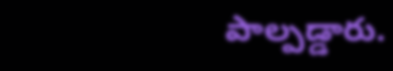పాల్పడ్డారు.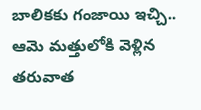బాలికకు గంజాయి ఇచ్చి.. ఆమె మత్తులోకి వెళ్లిన తరువాత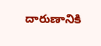దారుణానికి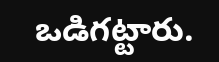ఒడిగట్టారు.